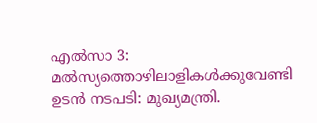എല്‍സാ 3: മല്‍സ്യത്തൊഴിലാളികള്‍ക്കുവേണ്ടി ഉടന്‍ നടപടി: മുഖ്യമന്ത്രി.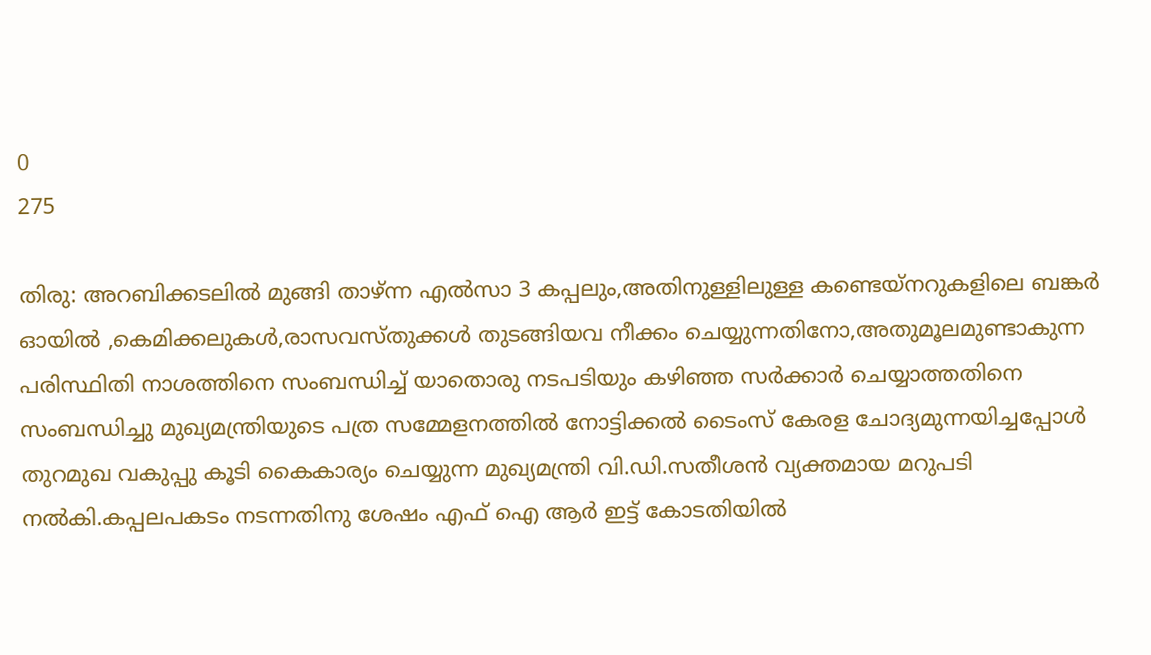0
275

തിരു: അറബിക്കടലില്‍ മുങ്ങി താഴ്ന്ന എല്‍സാ 3 കപ്പലും,അതിനുള്ളിലുള്ള കണ്ടെയ്‌നറുകളിലെ ബങ്കര്‍ ഓയില്‍ ,കെമിക്കലുകള്‍,രാസവസ്തുക്കള്‍ തുടങ്ങിയവ നീക്കം ചെയ്യുന്നതിനോ,അതുമൂലമുണ്ടാകുന്ന പരിസ്ഥിതി നാശത്തിനെ സംബന്ധിച്ച് യാതൊരു നടപടിയും കഴിഞ്ഞ സര്‍ക്കാര്‍ ചെയ്യാത്തതിനെ സംബന്ധിച്ചു മുഖ്യമന്ത്രിയുടെ പത്ര സമ്മേളനത്തില്‍ നോട്ടിക്കല്‍ ടൈംസ് കേരള ചോദ്യമുന്നയിച്ചപ്പോള്‍ തുറമുഖ വകുപ്പു കൂടി കൈകാര്യം ചെയ്യുന്ന മുഖ്യമന്ത്രി വി.ഡി.സതീശന്‍ വ്യക്തമായ മറുപടി നല്‍കി.കപ്പലപകടം നടന്നതിനു ശേഷം എഫ് ഐ ആര്‍ ഇട്ട് കോടതിയില്‍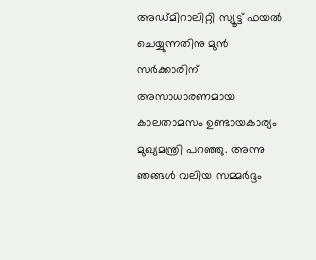അഡ്മിറാലിറ്റി സ്യൂട്ട് ഫയല്‍ ചെയ്യുന്നതിനു മുന്‍ സര്‍ക്കാരിന് അസാധാരണമായ കാലതാമസം ഉണ്ടായകാര്യം മുഖ്യമന്ത്രി പറഞ്ഞു. അന്നു ഞങ്ങള്‍ വലിയ സമ്മര്‍ദ്ദം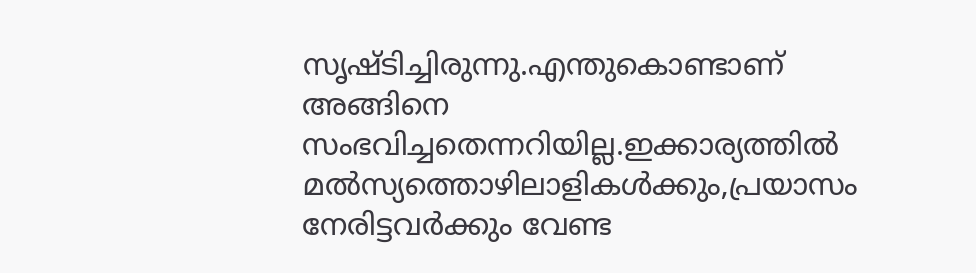സൃഷ്ടിച്ചിരുന്നു.എന്തുകൊണ്ടാണ് അങ്ങിനെ സംഭവിച്ചതെന്നറിയില്ല.ഇക്കാര്യത്തില്‍ മല്‍സ്യത്തൊഴിലാളികള്‍ക്കും,പ്രയാസം നേരിട്ടവര്‍ക്കും വേണ്ട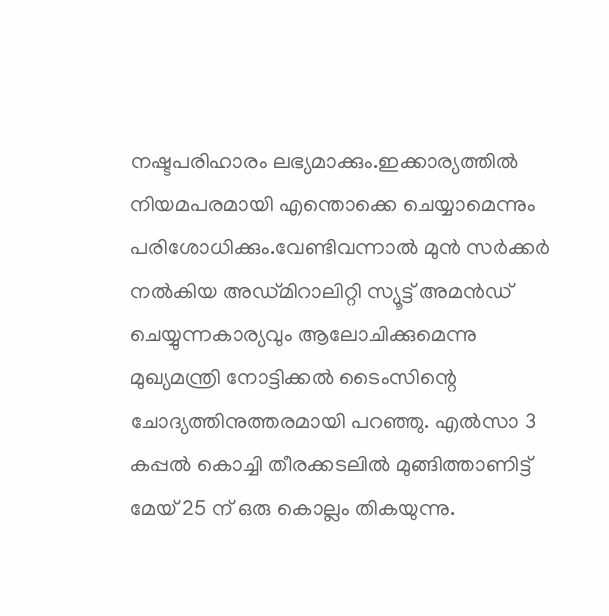നഷ്ടപരിഹാരം ലഭ്യമാക്കും.ഇക്കാര്യത്തില്‍ നിയമപരമായി എന്തൊക്കെ ചെയ്യാമെന്നും പരിശോധിക്കും.വേണ്ടിവന്നാല്‍ മുന്‍ സര്‍ക്കര്‍ നല്‍കിയ അഡ്മിറാലിറ്റി സ്യൂട്ട് അമന്‍ഡ് ചെയ്യുന്നകാര്യവും ആലോചിക്കുമെന്നു മുഖ്യമന്ത്രി നോട്ടിക്കല്‍ ടൈംസിന്റെ ചോദ്യത്തിനുത്തരമായി പറഞ്ഞു. എല്‍സാ 3 കപ്പല്‍ കൊച്ചി തീരക്കടലില്‍ മുങ്ങിത്താണിട്ട് മേയ് 25 ന് ഒരു കൊല്ലം തികയുന്നു.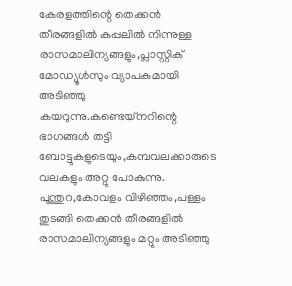കേരളത്തിന്റെ തെക്കന്‍ തീരങ്ങളില്‍ കപ്പലില്‍ നിന്നുള്ള രാസമാലിന്യങ്ങളും,പ്ലാസ്റ്റിക് മോഡ്യൂള്‍സും വ്യാപകമായി അടിഞ്ഞു കയറുന്നു.കണ്ടെയ്‌നറിന്റെ ഭാഗങ്ങള്‍ തട്ടി ബോട്ടുകളുടെയും,കമ്പവലക്കാരുടെ വലകളും അറ്റു പോകുന്നു. പൂന്തുറ,കോവളം വിഴിഞ്ഞം,പള്ളം തുടങ്ങി തെക്കന്‍ തീരങ്ങളില്‍ രാസമാലിന്യങ്ങളും മറ്റും അടിഞ്ഞു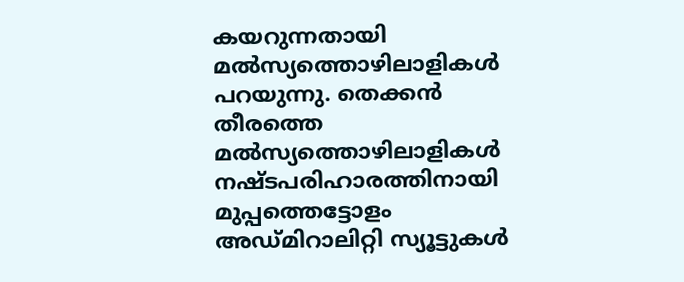കയറുന്നതായി മല്‍സ്യത്തൊഴിലാളികള്‍ പറയുന്നു. തെക്കന്‍ തീരത്തെ മല്‍സ്യത്തൊഴിലാളികള്‍ നഷ്ടപരിഹാരത്തിനായി മുപ്പത്തെട്ടോളം അഡ്മിറാലിറ്റി സ്യൂട്ടുകള്‍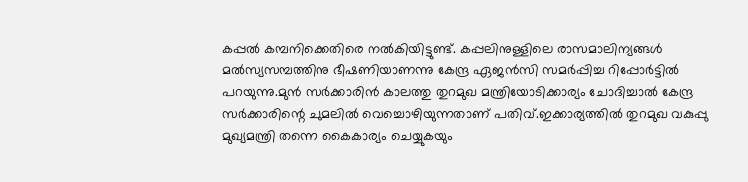കപ്പല്‍ കമ്പനിക്കെതിരെ നല്‍കിയിട്ടുണ്ട്. കപ്പലിനുള്ളിലെ രാസമാലിന്യങ്ങള്‍ മല്‍സ്യസമ്പത്തിനു ഭീഷണിയാണന്നു കേന്ദ്ര ഏജന്‍സി സമര്‍പ്പിച്ച റിപ്പോര്‍ട്ടില്‍ പറയുന്നു.മുന്‍ സര്‍ക്കാരിന്‍ കാലത്തു തുറമുഖ മന്ത്രിയോടിക്കാര്യം ചോദിച്ചാല്‍ കേന്ദ്ര സര്‍ക്കാരിന്റെ ചുമലില്‍ വെച്ചൊഴിയുന്നതാണ് പതിവ്.ഇക്കാര്യത്തില്‍ തുറമുഖ വകുപ്പു മുഖ്യമന്ത്രി തന്നെ കൈകാര്യം ചെയ്യുകയും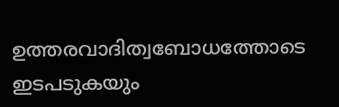ഉത്തരവാദിത്വബോധത്തോടെ ഇടപടുകയും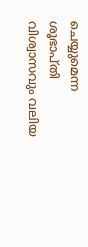ചെയ്യുമെന്ന ശൂഭാപ്തി വിശ്വാസവും വലിയ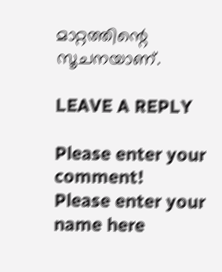മാറ്റത്തിന്റെ സൂചനയാണ്.

LEAVE A REPLY

Please enter your comment!
Please enter your name here